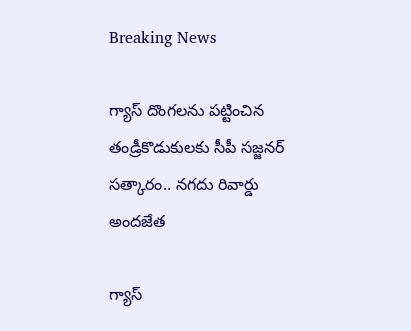Breaking News

గ్యాస్ దొంగలను పట్టించిన తండ్రీకొడుకులకు సీపీ సజ్జనర్ సత్కారం.. నగదు రివార్డు అందజేత

గ్యాస్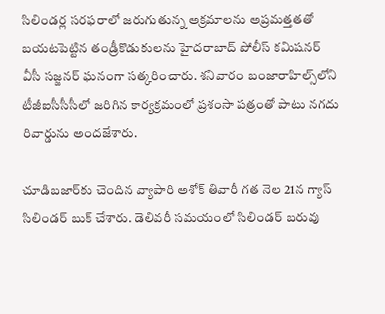సిలిండర్ల సరఫరాలో జరుగుతున్న అక్రమాలను అప్రమత్తతతో బయటపెట్టిన తండ్రీకొడుకులను హైదరాబాద్ పోలీస్ కమిషనర్ వీసీ సజ్జనర్ ఘనంగా సత్కరించారు. శనివారం బంజారాహిల్స్‌లోని టీజీఐసీసీసీలో జరిగిన కార్యక్రమంలో ప్రశంసా పత్రంతో పాటు నగదు రివార్డును అందజేశారు.

చూడిబజార్‌కు చెందిన వ్యాపారి అశోక్ తివారీ గత నెల 21న గ్యాస్ సిలిండర్ బుక్ చేశారు. డెలివరీ సమయంలో సిలిండర్ బరువు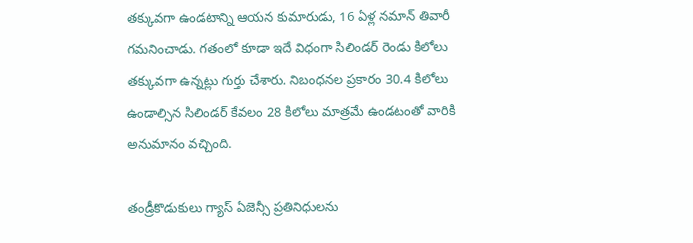తక్కువగా ఉండటాన్ని ఆయన కుమారుడు, 16 ఏళ్ల నమాన్ తివారీ గమనించాడు. గతంలో కూడా ఇదే విధంగా సిలిండర్ రెండు కిలోలు తక్కువగా ఉన్నట్లు గుర్తు చేశారు. నిబంధనల ప్రకారం 30.4 కిలోలు ఉండాల్సిన సిలిండర్ కేవలం 28 కిలోలు మాత్రమే ఉండటంతో వారికి అనుమానం వచ్చింది.

తండ్రీకొడుకులు గ్యాస్ ఏజెన్సీ ప్రతినిధులను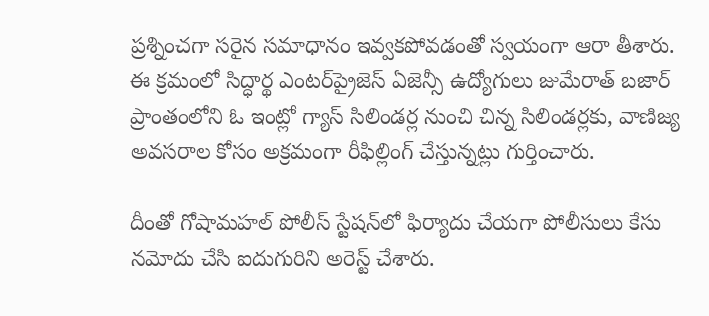ప్రశ్నించగా సరైన సమాధానం ఇవ్వకపోవడంతో స్వయంగా ఆరా తీశారు. ఈ క్రమంలో సిద్ధార్థ ఎంటర్‌ప్రైజెస్ ఏజెన్సీ ఉద్యోగులు జుమేరాత్ బజార్ ప్రాంతంలోని ఓ ఇంట్లో గ్యాస్ సిలిండర్ల నుంచి చిన్న సిలిండర్లకు, వాణిజ్య అవసరాల కోసం అక్రమంగా రీఫిల్లింగ్ చేస్తున్నట్లు గుర్తించారు.

దీంతో గోషామహల్ పోలీస్ స్టేషన్‌లో ఫిర్యాదు చేయగా పోలీసులు కేసు నమోదు చేసి ఐదుగురిని అరెస్ట్ చేశారు.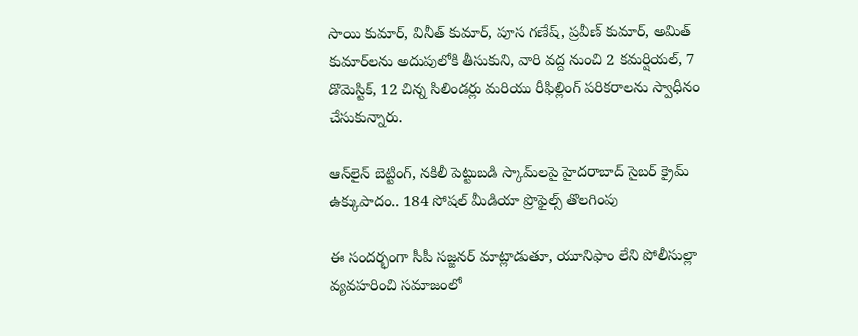సాయి కుమార్, వినీత్ కుమార్, పూస గణేష్, ప్రవీణ్ కుమార్, అమిత్ కుమార్‌లను అదుపులోకి తీసుకుని, వారి వద్ద నుంచి 2 కమర్షియల్, 7 డొమెస్టిక్, 12 చిన్న సిలిండర్లు మరియు రీఫిల్లింగ్ పరికరాలను స్వాధీనం చేసుకున్నారు.

ఆన్‌లైన్ బెట్టింగ్, నకిలీ పెట్టుబడి స్కామ్‌లపై హైదరాబాద్ సైబర్ క్రైమ్ ఉక్కుపాదం.. 184 సోషల్ మీడియా ప్రొఫైల్స్ తొలగింపు

ఈ సందర్భంగా సీపీ సజ్జనర్ మాట్లాడుతూ, యూనిఫాం లేని పోలీసుల్లా వ్యవహరించి సమాజంలో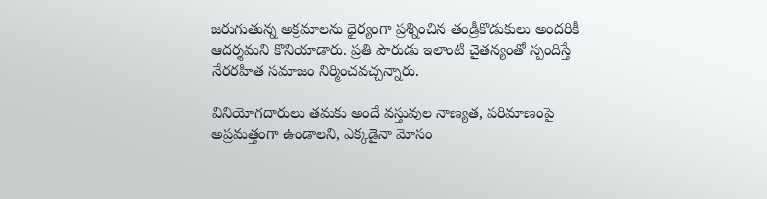జరుగుతున్న అక్రమాలను ధైర్యంగా ప్రశ్నించిన తండ్రీకొడుకులు అందరికీ ఆదర్శమని కొనియాడారు. ప్రతి పౌరుడు ఇలాంటి చైతన్యంతో స్పందిస్తే నేరరహిత సమాజం నిర్మించవచ్చన్నారు.

వినియోగదారులు తమకు అందే వస్తువుల నాణ్యత, పరిమాణంపై అప్రమత్తంగా ఉండాలని, ఎక్కడైనా మోసం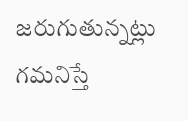జరుగుతున్నట్లు గమనిస్తే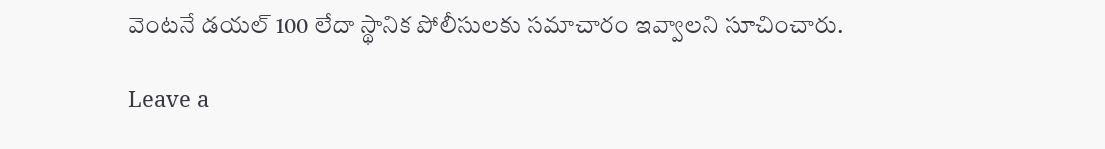వెంటనే డయల్ 100 లేదా స్థానిక పోలీసులకు సమాచారం ఇవ్వాలని సూచించారు.

Leave a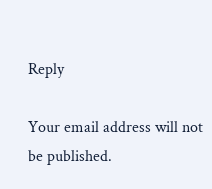Reply

Your email address will not be published.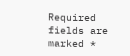Required fields are marked *